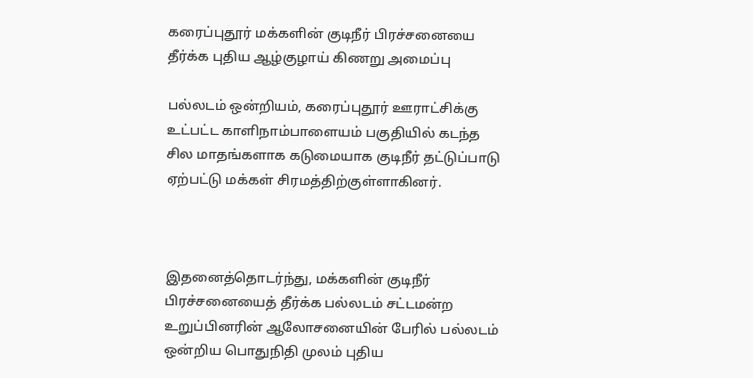கரைப்புதூர் மக்களின் குடிநீர் பிரச்சனையை தீர்க்க புதிய ஆழ்குழாய் கிணறு அமைப்பு

பல்லடம் ஒன்றியம், கரைப்புதூர் ஊராட்சிக்கு உட்பட்ட காளிநாம்பாளையம் பகுதியில் கடந்த சில மாதங்களாக கடுமையாக குடிநீர் தட்டுப்பாடு ஏற்பட்டு மக்கள் சிரமத்திற்குள்ளாகினர்.



இதனைத்தொடர்ந்து, மக்களின் குடிநீர் பிரச்சனையைத் தீர்க்க பல்லடம் சட்டமன்ற உறுப்பினரின் ஆலோசனையின் பேரில் பல்லடம் ஒன்றிய பொதுநிதி முலம் புதிய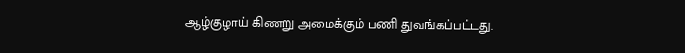ஆழ்குழாய் கிணறு அமைக்கும் பணி துவங்கப்பட்டது.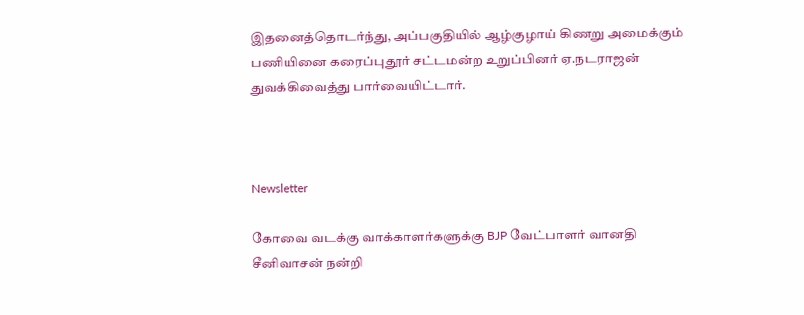இதனைத்தொடர்ந்து, அப்பகுதியில் ஆழ்குழாய் கிணறு அமைக்கும் பணியினை கரைப்புதூர் சட்டமன்ற உறுப்பினர் ஏ.நடராஜன் துவக்கிவைத்து பார்வையிட்டார்.



Newsletter

கோவை வடக்கு வாக்காளர்களுக்கு BJP வேட்பாளர் வானதி சீனிவாசன் நன்றி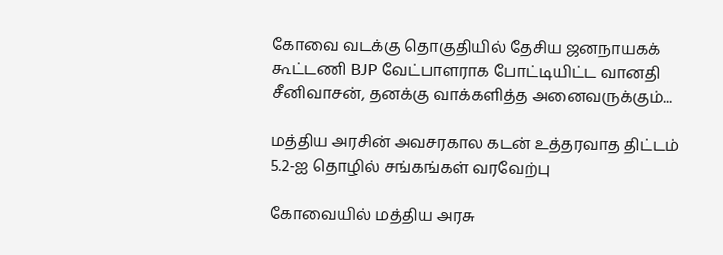கோவை வடக்கு தொகுதியில் தேசிய ஜனநாயகக் கூட்டணி BJP வேட்பாளராக போட்டியிட்ட வானதி சீனிவாசன், தனக்கு வாக்களித்த அனைவருக்கும்...

மத்திய அரசின் அவசரகால கடன் உத்தரவாத திட்டம் 5.2-ஐ தொழில் சங்கங்கள் வரவேற்பு

கோவையில் மத்திய அரசு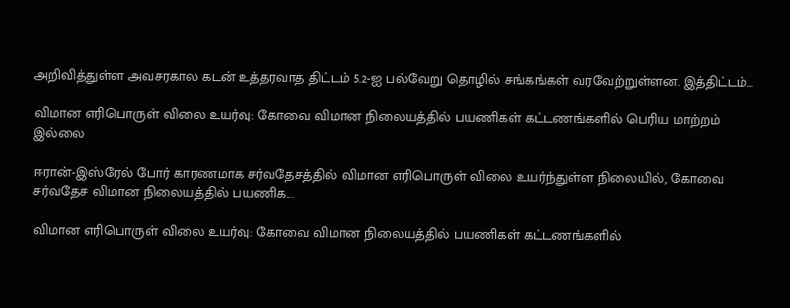அறிவித்துள்ள அவசரகால கடன் உத்தரவாத திட்டம் 5.2-ஐ பல்வேறு தொழில் சங்கங்கள் வரவேற்றுள்ளன. இத்திட்டம்...

விமான எரிபொருள் விலை உயர்வு: கோவை விமான நிலையத்தில் பயணிகள் கட்டணங்களில் பெரிய மாற்றம் இல்லை

ஈரான்-இஸ்ரேல் போர் காரணமாக சர்வதேசத்தில் விமான எரிபொருள் விலை உயர்ந்துள்ள நிலையில், கோவை சர்வதேச விமான நிலையத்தில் பயணிக...

விமான எரிபொருள் விலை உயர்வு: கோவை விமான நிலையத்தில் பயணிகள் கட்டணங்களில்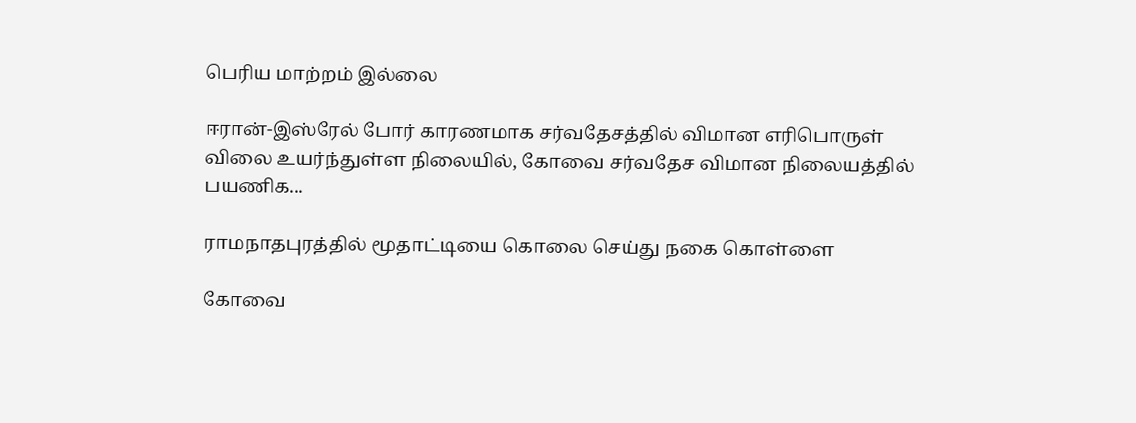பெரிய மாற்றம் இல்லை

ஈரான்-இஸ்ரேல் போர் காரணமாக சர்வதேசத்தில் விமான எரிபொருள் விலை உயர்ந்துள்ள நிலையில், கோவை சர்வதேச விமான நிலையத்தில் பயணிக...

ராமநாதபுரத்தில் மூதாட்டியை கொலை செய்து நகை கொள்ளை

கோவை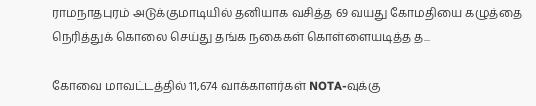ராமநாதபுரம் அடுக்குமாடியில் தனியாக வசித்த 69 வயது கோமதியை கழுத்தை நெரித்துக் கொலை செய்து தங்க நகைகள் கொள்ளையடித்த த...

கோவை மாவட்டத்தில் 11,674 வாக்காளர்கள் NOTA-வுக்கு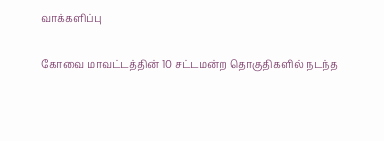வாக்களிப்பு

கோவை மாவட்டத்தின் 10 சட்டமன்ற தொகுதிகளில் நடந்த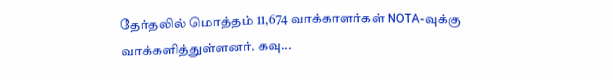தேர்தலில் மொத்தம் 11,674 வாக்காளர்கள் NOTA-வுக்கு வாக்களித்துள்ளனர். கவு...